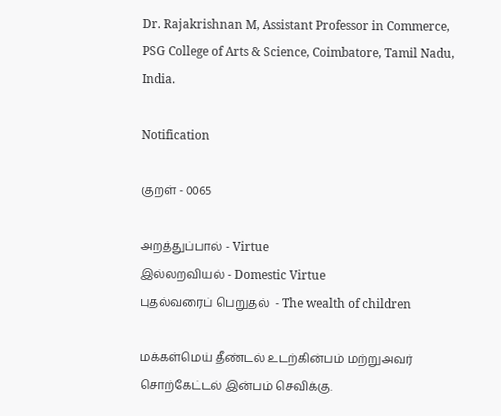Dr. Rajakrishnan M, Assistant Professor in Commerce, PSG College of Arts & Science, Coimbatore, Tamil Nadu, India.

Notification

குறள் - 0065

அறத்துப்பால் - Virtue
இல்லறவியல் - Domestic Virtue
புதல்வரைப் பெறுதல்  - The wealth of children

மக்கள்மெய் தீண்டல் உடற்கின்பம் மற்றுஅவர்
சொற்கேட்டல் இன்பம் செவிக்கு.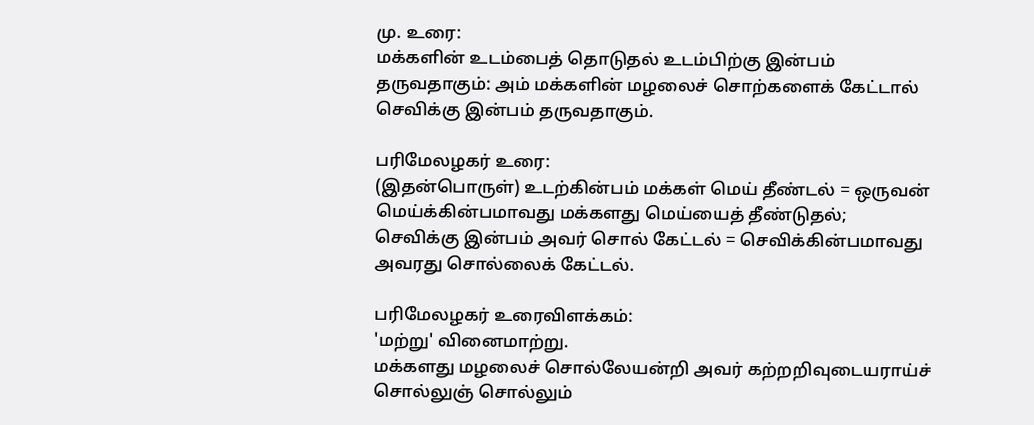மு. உரை:
மக்களின் உடம்பைத் தொடுதல் உடம்பிற்கு இன்பம் தருவதாகும்: அம் மக்களின் மழலைச் சொற்களைக் கேட்டால் செவிக்கு இன்பம் தருவதாகும்.

பரிமேலழகர் உரை:
(இதன்பொருள்) உடற்கின்பம் மக்கள் மெய் தீண்டல் = ஒருவன் மெய்க்கின்பமாவது மக்களது மெய்யைத் தீண்டுதல்;
செவிக்கு இன்பம் அவர் சொல் கேட்டல் = செவிக்கின்பமாவது அவரது சொல்லைக் கேட்டல்.

பரிமேலழகர் உரைவிளக்கம்:
'மற்று' வினைமாற்று.
மக்களது மழலைச் சொல்லேயன்றி அவர் கற்றறிவுடையராய்ச் சொல்லுஞ் சொல்லும்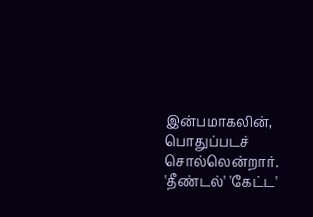இன்பமாகலின், பொதுப்படச் சொல்லென்றார்.
'தீண்டல்' 'கேட்ட'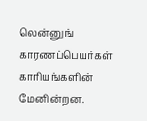லென்னுங் காரணப்பெயர்கள் காரியங்களின் மேனின்றன.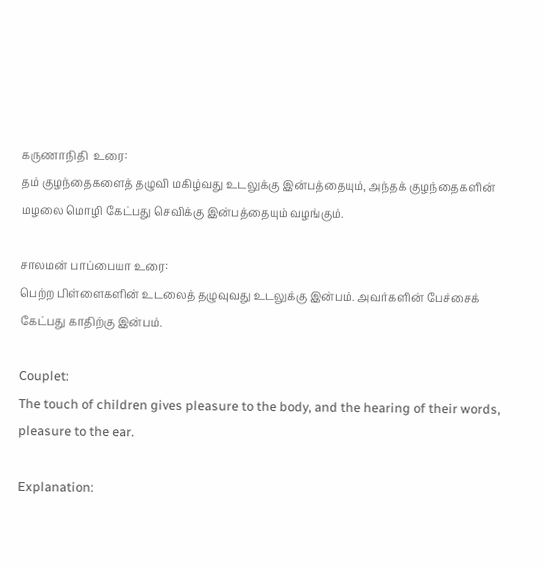கருணாநிதி  உரை:
தம் குழந்தைகளைத் தழுவி மகிழ்வது உடலுக்கு இன்பத்தையும், அந்தக் குழந்தைகளின் மழலை மொழி கேட்பது செவிக்கு இன்பத்தையும் வழங்கும்.

சாலமன் பாப்பையா உரை:
பெற்ற பிள்ளைகளின் உடலைத் தழுவுவது உடலுக்கு இன்பம். அவர்களின் பேச்சைக் கேட்பது காதிற்கு இன்பம்.

Couplet:
The touch of children gives pleasure to the body, and the hearing of their words, pleasure to the ear.

Explanation: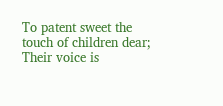To patent sweet the touch of children dear;
Their voice is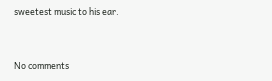sweetest music to his ear.


No comments